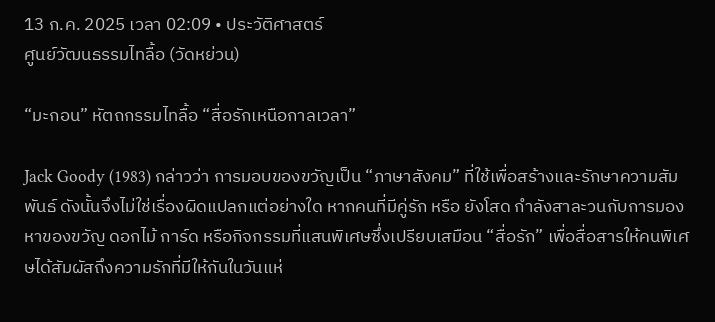13 ก.ค. 2025 เวลา 02:09 • ประวัติศาสตร์
ศูนย์วัฒนธรรมไทลื้อ (วัดหย่วน)

“มะกอน” หัตถกรรมไทลื้อ “สื่อรักเหนือกาลเวลา”

Jack Goody (1983) กล่าวว่า การมอบของขวัญเป็น “ภาษาสังคม” ที่ใช้เพื่อสร้างและรักษาความสัมพันธ์ ดังนั้นจึงไม่ใช่เรื่องผิดแปลกแต่อย่างใด หากคนที่มีคู่รัก หรือ ยังโสด กำลังสาละวนกับการมองหาของขวัญ ดอกไม้ การ์ด หรือกิจกรรมที่แสนพิเศษซึ่งเปรียบเสมือน “สื่อรัก” เพื่อสื่อสารให้คนพิเศษได้สัมผัสถึงความรักที่มีให้กันในวันแห่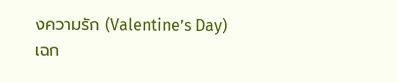งความรัก (Valentine’s Day)
เฉก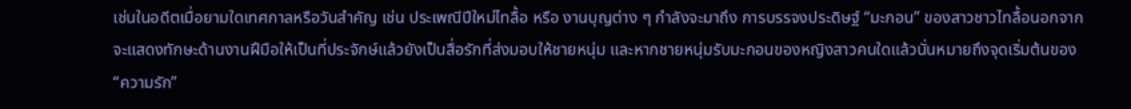เช่นในอดีตเมื่อยามใดเทศกาลหรือวันสำคัญ เช่น ประเพณีปีใหม่ไทลื้อ หรือ งานบุญต่าง ๆ กำลังจะมาถึง การบรรจงประดิษฐ์ “มะกอน” ของสาวชาวไทลื้อนอกจากจะแสดงทักษะด้านงานฝึมือให้เป็นที่ประจักษ์แล้วยังเป็นสื่อรักที่ส่งมอบให้ชายหนุ่ม และหากชายหนุ่มรับมะกอนของหญิงสาวคนใดแล้วนั่นหมายถึงจุดเริ่มต้นของ “ความรัก”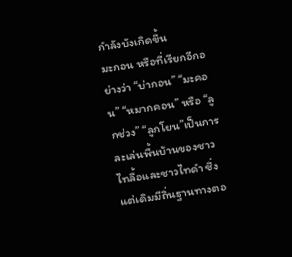กำลังบังเกิดขึ้น
มะกอน หรือที่เรียกอีกอย่างว่า “บ่ากอน” “มะคอน” “หมากคอน” หรือ “ลูกช่วง” “ลูกโยน”เป็นการละเล่นพื้นบ้านของชาวไทลื้อและชาวไทดำ ซึ่งแต่เดิมมีถิ่นฐานทางตอ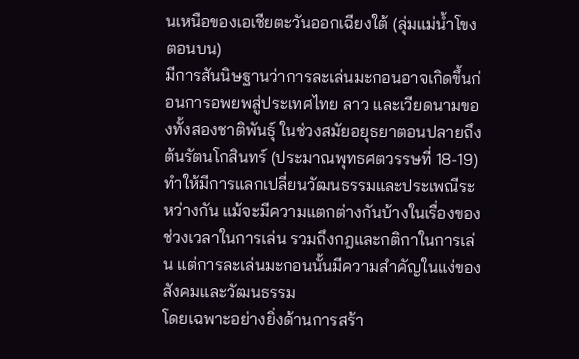นเหนือของเอเชียตะวันออกเฉียงใต้ (ลุ่มแม่น้ำโขงตอนบน)
มีการสันนิษฐานว่าการละเล่นมะกอนอาจเกิดขึ้นก่อนการอพยพสู่ประเทศไทย ลาว และเวียดนามของทั้งสองชาติพันธุ์ ในช่วงสมัยอยุธยาตอนปลายถึงต้นรัตนโกสินทร์ (ประมาณพุทธศตวรรษที่ 18-19) ทำให้มีการแลกเปลี่ยนวัฒนธรรมและประเพณีระหว่างกัน แม้จะมีความแตกต่างกันบ้างในเรื่องของช่วงเวลาในการเล่น รวมถึงกฎและกติกาในการเล่น แต่การละเล่นมะกอนนั้นมีความสำคัญในแง่ของสังคมและวัฒนธรรม
โดยเฉพาะอย่างยิ่งด้านการสร้า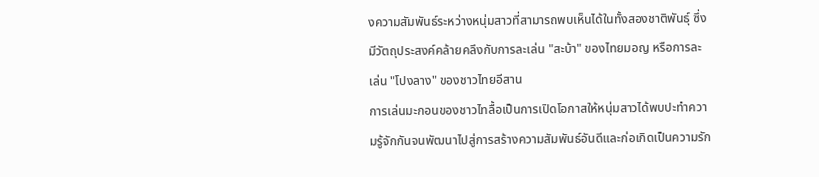งความสัมพันธ์ระหว่างหนุ่มสาวที่สามารถพบเห็นได้ในทั้งสองชาติพันธุ์ ซึ่งมีวัตถุประสงค์คล้ายคลึงกับการละเล่น "สะบ้า" ของไทยมอญ หรือการละเล่น "โปงลาง" ของชาวไทยอีสาน
การเล่นมะกอนของชาวไทลื้อเป็นการเปิดโอกาสให้หนุ่มสาวได้พบปะทำความรู้จักกันจนพัฒนาไปสู่การสร้างความสัมพันธ์อันดีและก่อเกิดเป็นความรัก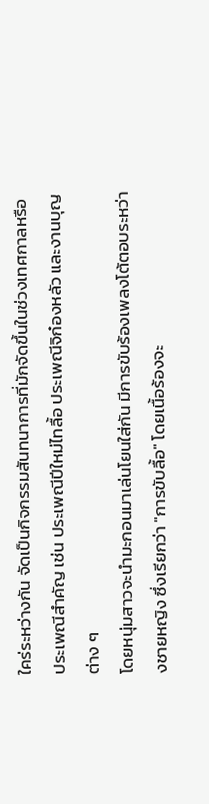ใคร่ระหว่างกัน จัดเป็นกิจกรรมสันทนาการที่มักจัดขึ้นในช่วงเทศกาลหรือประเพณีสำคัญ เช่น ประเพณีปีใหม่ไทลื้อ ประเพณีจิก๋องหลัว และงานบุญต่าง ๆ
โดยหนุ่มสาวจะนำมะกอนมาเล่นโยนใส่กัน มีการขับร้องเพลงโต้ตอบระหว่างชายหญิง ซึ่งเรียกว่า "การขับลื้อ" โดยเนื้อร้องจะ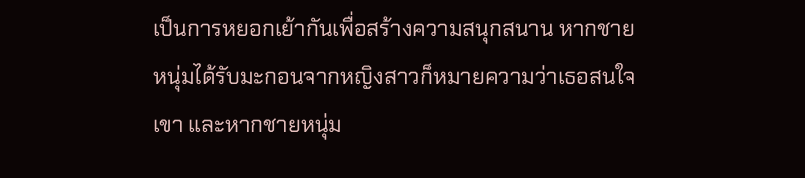เป็นการหยอกเย้ากันเพื่อสร้างความสนุกสนาน หากชายหนุ่มได้รับมะกอนจากหญิงสาวก็หมายความว่าเธอสนใจเขา และหากชายหนุ่ม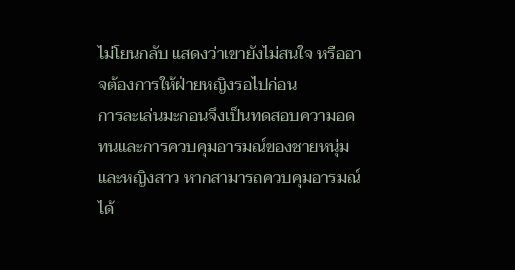ไม่โยนกลับ แสดงว่าเขายังไม่สนใจ หรืออาจต้องการให้ฝ่ายหญิงรอไปก่อน
การละเล่นมะกอนจึงเป็นทดสอบความอดทนและการควบคุมอารมณ์ของชายหนุ่มและหญิงสาว หากสามารถควบคุมอารมณ์ได้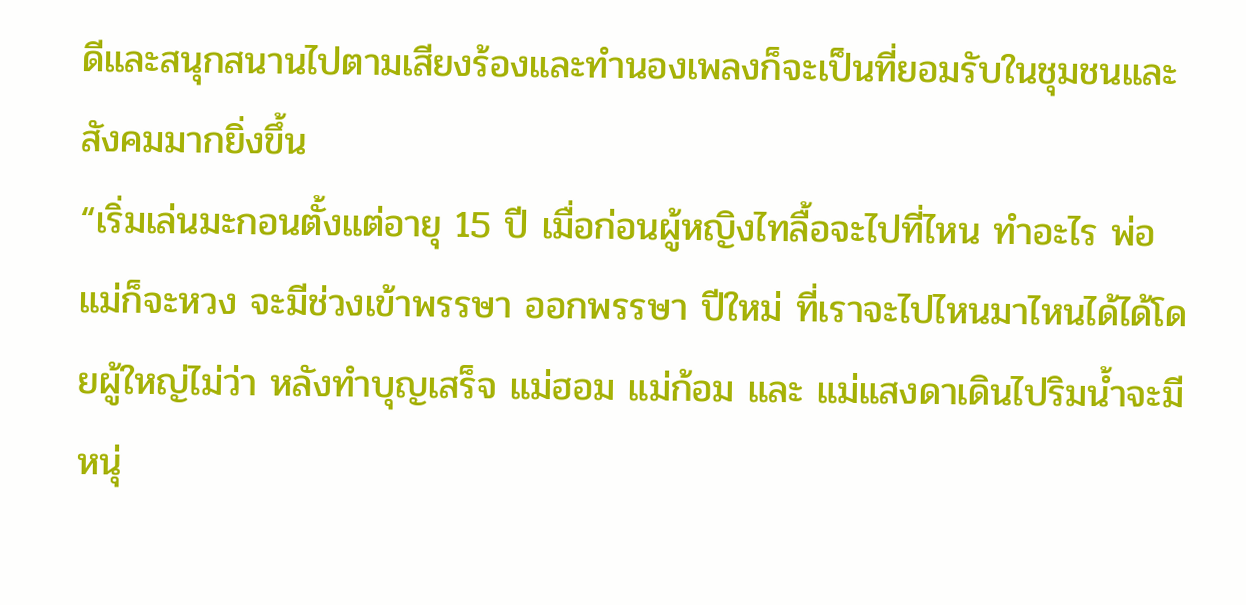ดีและสนุกสนานไปตามเสียงร้องและทำนองเพลงก็จะเป็นที่ยอมรับในชุมชนและสังคมมากยิ่งขึ้น
“เริ่มเล่นมะกอนตั้งแต่อายุ 15 ปี เมื่อก่อนผู้หญิงไทลื้อจะไปที่ไหน ทำอะไร พ่อแม่ก็จะหวง จะมีช่วงเข้าพรรษา ออกพรรษา ปีใหม่ ที่เราจะไปไหนมาไหนได้ได้โดยผู้ใหญ่ไม่ว่า หลังทำบุญเสร็จ แม่ฮอม แม่ก้อม และ แม่แสงดาเดินไปริมน้ำจะมีหนุ่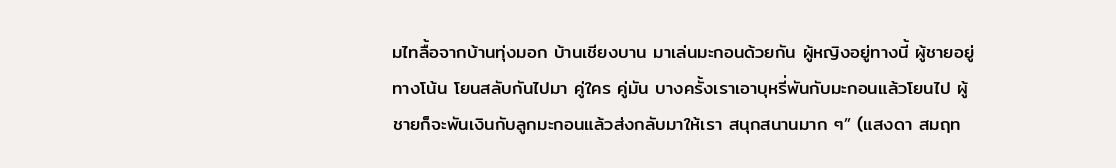มไทลื้อจากบ้านทุ่งมอก บ้านเชียงบาน มาเล่นมะกอนด้วยกัน ผู้หญิงอยู่ทางนี้ ผู้ชายอยู่ทางโน้น โยนสลับกันไปมา คู่ใคร คู่มัน บางครั้งเราเอาบุหรี่พันกับมะกอนแล้วโยนไป ผู้ชายก็จะพันเงินกับลูกมะกอนแล้วส่งกลับมาให้เรา สนุกสนานมาก ๆ” (แสงดา สมฤท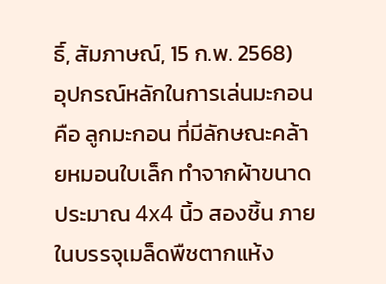ธิ์, สัมภาษณ์, 15 ก.พ. 2568)
อุปกรณ์หลักในการเล่นมะกอน คือ ลูกมะกอน ที่มีลักษณะคล้ายหมอนใบเล็ก ทำจากผ้าขนาดประมาณ 4x4 นิ้ว สองชิ้น ภายในบรรจุเมล็ดพืชตากแห้ง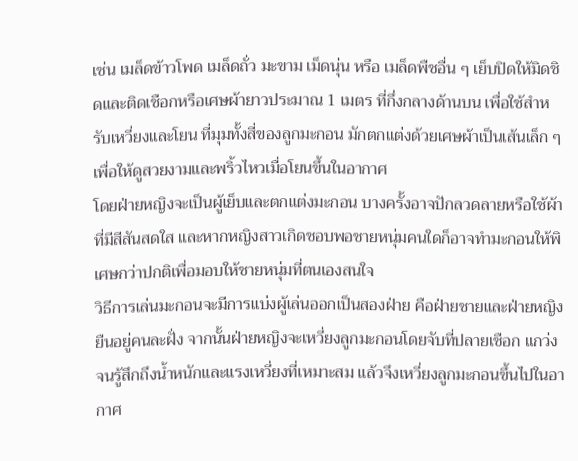เช่น เมล็ดข้าวโพด เมล็ดถั่ว มะขาม เม็ดนุ่น หรือ เมล็ดพืชอื่น ๆ เย็บปิดให้มิดชิดและติดเชือกหรือเศษผ้ายาวประมาณ 1 เมตร ที่กึ่งกลางด้านบน เพื่อใช้สำหรับเหวี่ยงและโยน ที่มุมทั้งสี่ของลูกมะกอน มักตกแต่งด้วยเศษผ้าเป็นเส้นเล็ก ๆ เพื่อให้ดูสวยงามและพริ้วไหวเมื่อโยนขึ้นในอากาศ
โดยฝ่ายหญิงจะเป็นผู้เย็บและตกแต่งมะกอน บางครั้งอาจปักลวดลายหรือใช้ผ้าที่มีสีสันสดใส และหากหญิงสาวเกิดชอบพอชายหนุ่มคนใดก็อาจทำมะกอนให้พิเศษกว่าปกติเพื่อมอบให้ชายหนุ่มที่ตนเองสนใจ
วิธีการเล่นมะกอนจะมีการแบ่งผู้เล่นออกเป็นสองฝ่าย คือฝ่ายชายและฝ่ายหญิง ยืนอยู่คนละฝั่ง จากนั้นฝ่ายหญิงจะเหวี่ยงลูกมะกอนโดยจับที่ปลายเชือก แกว่งจนรู้สึกถึงน้ำหนักและแรงเหวี่ยงที่เหมาะสม แล้วจึงเหวี่ยงลูกมะกอนขึ้นไปในอากาศ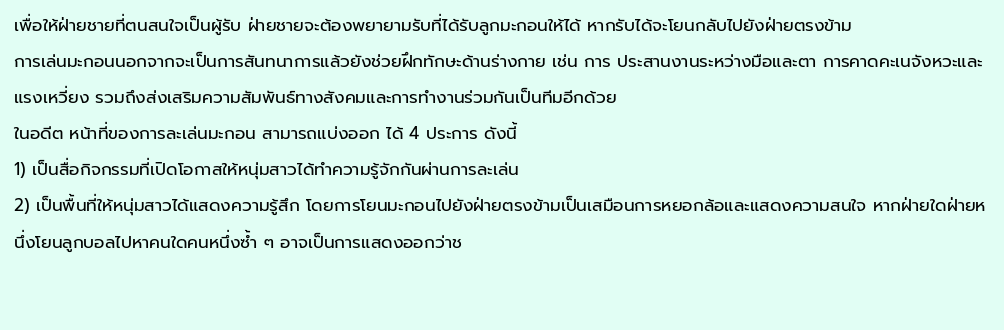เพื่อให้ฝ่ายชายที่ตนสนใจเป็นผู้รับ ฝ่ายชายจะต้องพยายามรับที่ได้รับลูกมะกอนให้ได้ หากรับได้จะโยนกลับไปยังฝ่ายตรงข้าม
การเล่นมะกอนนอกจากจะเป็นการสันทนาการแล้วยังช่วยฝึกทักษะด้านร่างกาย เช่น การ ประสานงานระหว่างมือและตา การคาดคะเนจังหวะและแรงเหวี่ยง รวมถึงส่งเสริมความสัมพันธ์ทางสังคมและการทำงานร่วมกันเป็นทีมอีกด้วย
ในอดีต หน้าที่ของการละเล่นมะกอน สามารถแบ่งออก ได้ 4 ประการ ดังนี้
1) เป็นสื่อกิจกรรมที่เปิดโอกาสให้หนุ่มสาวได้ทำความรู้จักกันผ่านการละเล่น
2) เป็นพื้นที่ให้หนุ่มสาวได้แสดงความรู้สึก โดยการโยนมะกอนไปยังฝ่ายตรงข้ามเป็นเสมือนการหยอกล้อและแสดงความสนใจ หากฝ่ายใดฝ่ายหนึ่งโยนลูกบอลไปหาคนใดคนหนึ่งซ้ำ ๆ อาจเป็นการแสดงออกว่าช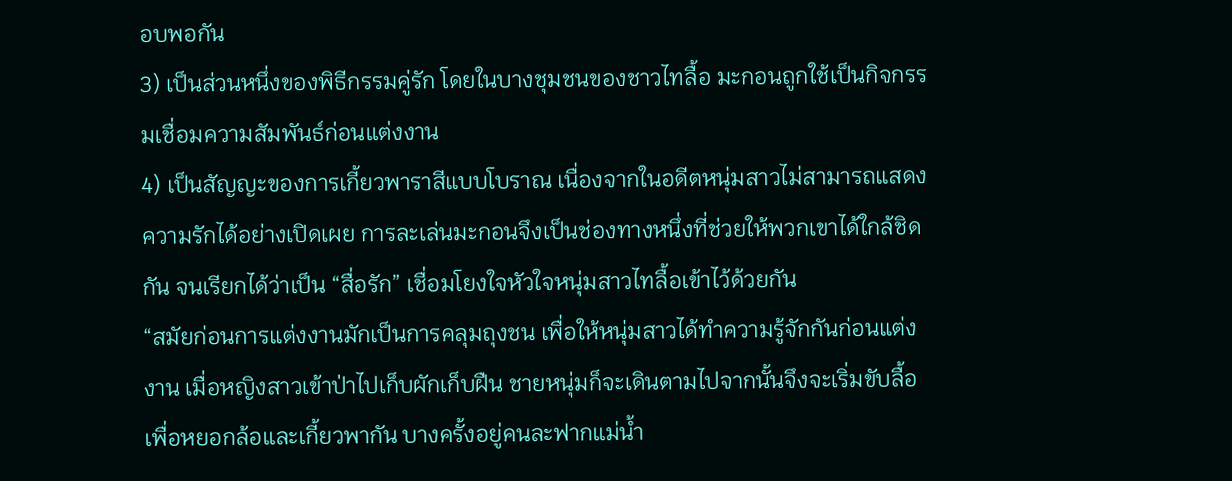อบพอกัน
3) เป็นส่วนหนึ่งของพิธีกรรมคู่รัก โดยในบางชุมชนของชาวไทลื้อ มะกอนถูกใช้เป็นกิจกรรมเชื่อมความสัมพันธ์ก่อนแต่งงาน
4) เป็นสัญญะของการเกี้ยวพาราสีแบบโบราณ เนื่องจากในอดีตหนุ่มสาวไม่สามารถแสดงความรักได้อย่างเปิดเผย การละเล่นมะกอนจึงเป็นช่องทางหนึ่งที่ช่วยให้พวกเขาได้ใกล้ชิดกัน จนเรียกได้ว่าเป็น “สื่อรัก” เชื่อมโยงใจหัวใจหนุ่มสาวไทลื้อเข้าไว้ด้วยกัน
“สมัยก่อนการแต่งงานมักเป็นการคลุมถุงชน เพื่อให้หนุ่มสาวได้ทำความรู้จักกันก่อนแต่งงาน เมื่อหญิงสาวเข้าป่าไปเก็บผักเก็บฝืน ชายหนุ่มก็จะเดินตามไปจากนั้นจึงจะเริ่มขับลื้อเพื่อหยอกล้อและเกี้ยวพากัน บางครั้งอยู่คนละฟากแม่น้ำ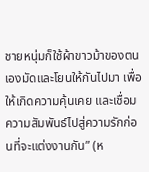ชายหนุ่มก็ใช้ผ้าขาวม้าของตนเองมัดและโยนให้กันไปมา เพื่อให้เกิดความคุ้นเคย และเชื่อมความสัมพันธ์ไปสู่ความรักก่อนที่จะแต่งงานกัน” (ห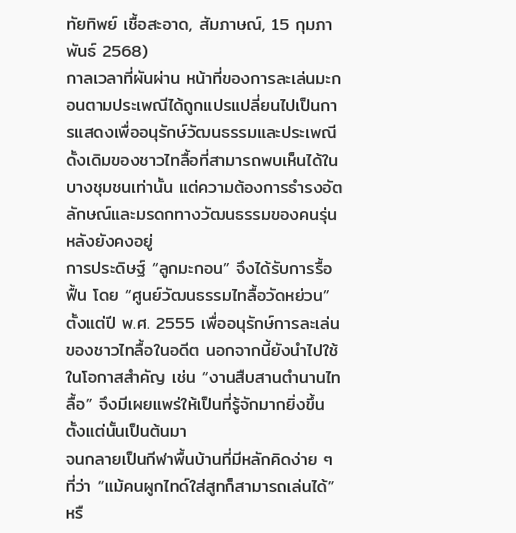ทัยทิพย์ เชื้อสะอาด, สัมภาษณ์, 15 กุมภาพันธ์ 2568)
กาลเวลาที่ผันผ่าน หน้าที่ของการละเล่นมะกอนตามประเพณีได้ถูกแปรแปลี่ยนไปเป็นการแสดงเพื่ออนุรักษ์วัฒนธรรมและประเพณีดั้งเดิมของชาวไทลื้อที่สามารถพบเห็นได้ในบางชุมชนเท่านั้น แต่ความต้องการธำรงอัตลักษณ์และมรดกทางวัฒนธรรมของคนรุ่นหลังยังคงอยู่
การประดิษฐ์ “ลูกมะกอน” จึงได้รับการรื้อฟื้น โดย “ศูนย์วัฒนธรรมไทลื้อวัดหย่วน” ตั้งแต่ปี พ.ศ. 2555 เพื่ออนุรักษ์การละเล่นของชาวไทลื้อในอดีต นอกจากนี้ยังนำไปใช้ในโอกาสสำคัญ เช่น “งานสืบสานตำนานไทลื้อ” จึงมีเผยแพร่ให้เป็นที่รู้จักมากยิ่งขึ้นตั้งแต่นั้นเป็นต้นมา
จนกลายเป็นกีฬาพื้นบ้านที่มีหลักคิดง่าย ๆ ที่ว่า “แม้คนผูกไทด์ใส่สูทก็สามารถเล่นได้” หรื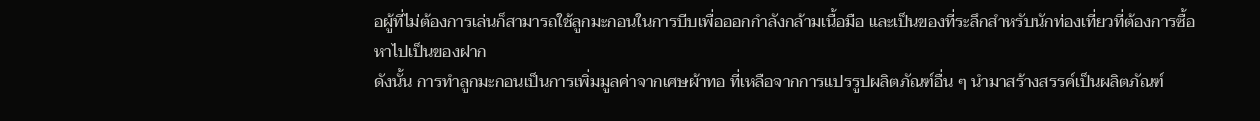อผู้ที่ไม่ต้องการเล่นก็สามารถใช้ลูกมะกอนในการบีบเพื่อออกกำลังกล้ามเนื้อมือ และเป็นของที่ระลึกสำหรับนักท่องเที่ยวที่ต้องการซื้อหาไปเป็นของฝาก
ดังนั้น การทำลูกมะกอนเป็นการเพิ่มมูลค่าจากเศษผ้าทอ ที่เหลือจากการแปรรูปผลิตภัณฑ์อื่น ๆ นำมาสร้างสรรค์เป็นผลิตภัณฑ์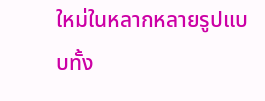ใหม่ในหลากหลายรูปแบบทั้ง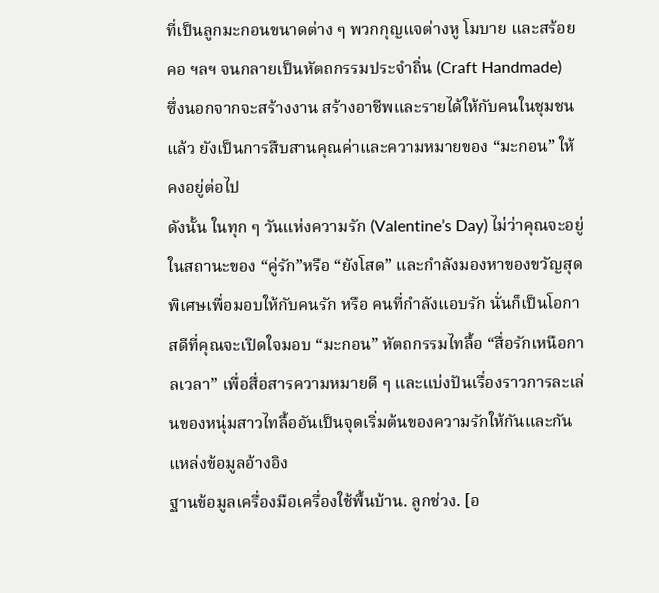ที่เป็นลูกมะกอนขนาดต่าง ๆ พวกกุญแจต่างหู โมบาย และสร้อยคอ ฯลฯ จนกลายเป็นหัตถกรรมประจำถิ่น (Craft Handmade)
ซึ่งนอกจากจะสร้างงาน สร้างอาชีพและรายได้ให้กับคนในชุมชนแล้ว ยังเป็นการสืบสานคุณค่าและความหมายของ “มะกอน” ให้คงอยู่ต่อไป
ดังนั้น ในทุก ๆ วันแห่งความรัก (Valentine’s Day) ไม่ว่าคุณจะอยู่ในสถานะของ “คู่รัก”หรือ “ยังโสด” และกำลังมองหาของขวัญสุดพิเศษเพื่อมอบให้กับคนรัก หรือ คนที่กำลังแอบรัก นั่นก็เป็นโอกาสดีที่คุณจะเปิดใจมอบ “มะกอน” หัตถกรรมไทลื้อ “สื่อรักเหนือกาลเวลา” เพื่อสื่อสารความหมายดี ๆ และแบ่งปันเรื่องราวการละเล่นของหนุ่มสาวไทลื้ออันเป็นจุดเริ่มต้นของความรักให้กันและกัน
แหล่งข้อมูลอ้างอิง
ฐานข้อมูลเครื่องมือเครื่องใช้พื้นบ้าน. ลูกช่วง. [อ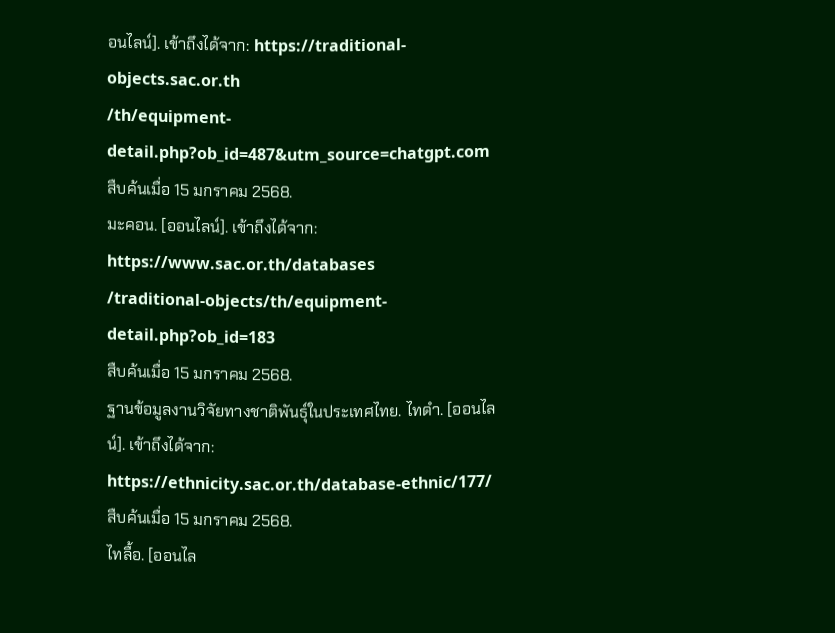อนไลน์]. เข้าถึงได้จาก: https://traditional-objects.sac.or.th
/th/equipment-detail.php?ob_id=487&utm_source=chatgpt.com
สืบค้นเมื่อ 15 มกราคม 2568.
มะคอน. [ออนไลน์]. เข้าถึงได้จาก: https://www.sac.or.th/databases
/traditional-objects/th/equipment-detail.php?ob_id=183
สืบค้นเมื่อ 15 มกราคม 2568.
ฐานข้อมูลงานวิจัยทางชาติพันธุ์ในประเทศไทย. ไทดำ. [ออนไลน์]. เข้าถึงได้จาก: https://ethnicity.sac.or.th/database-ethnic/177/
สืบค้นเมื่อ 15 มกราคม 2568.
ไทลื้อ. [ออนไล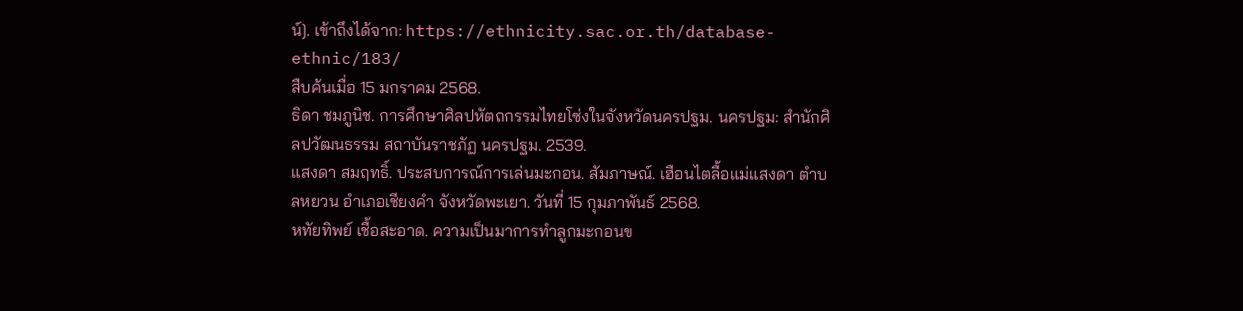น์]. เข้าถึงได้จาก: https://ethnicity.sac.or.th/database-ethnic/183/
สืบค้นเมื่อ 15 มกราคม 2568.
ธิดา ชมภูนิช. การศึกษาศิลปหัตถกรรมไทยโซ่งในจังหวัดนครปฐม. นครปฐม: สำนักศิลปวัฒนธรรม สถาบันราชภัฏ นครปฐม. 2539.
แสงดา สมฤทธิ์. ประสบการณ์การเล่นมะกอน. สัมภาษณ์. เฮือนไตลื้อแม่แสงดา ตำบลหยวน อำเภอเชียงคำ จังหวัดพะเยา. วันที่ 15 กุมภาพันธ์ 2568.
หทัยทิพย์ เชื้อสะอาด. ความเป็นมาการทำลูกมะกอนข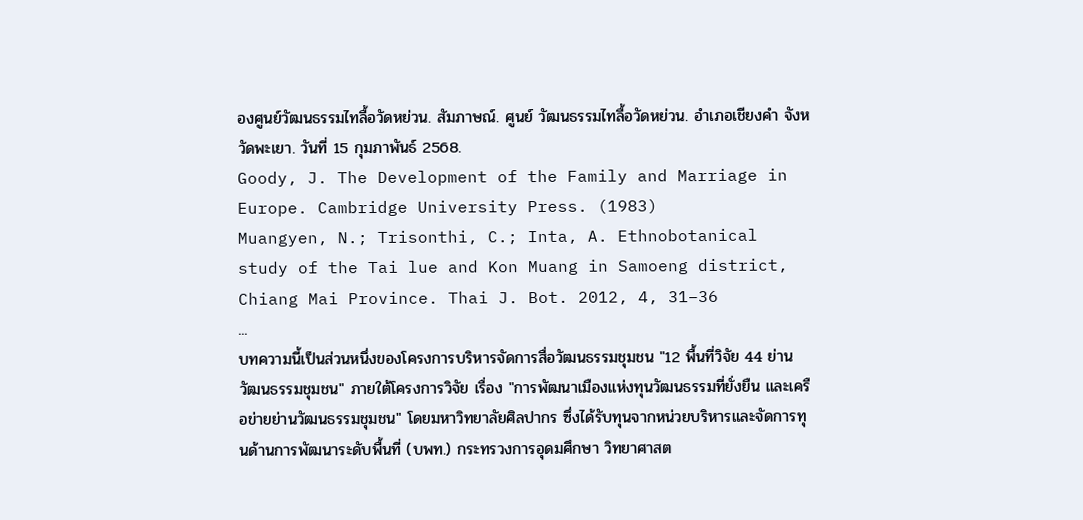องศูนย์วัฒนธรรมไทลื้อวัดหย่วน. สัมภาษณ์. ศูนย์ วัฒนธรรมไทลื้อวัดหย่วน. อำเภอเชียงคำ จังหวัดพะเยา. วันที่ 15 กุมภาพันธ์ 2568.
Goody, J. The Development of the Family and Marriage in Europe. Cambridge University Press. (1983)
Muangyen, N.; Trisonthi, C.; Inta, A. Ethnobotanical study of the Tai lue and Kon Muang in Samoeng district, Chiang Mai Province. Thai J. Bot. 2012, 4, 31–36
...
บทความนี้เป็นส่วนหนึ่งของโครงการบริหารจัดการสื่อวัฒนธรรมชุมชน "12 พื้นที่วิจัย 44 ย่านวัฒนธรรมชุมชน" ภายใต้โครงการวิจัย เรื่อง "การพัฒนาเมืองแห่งทุนวัฒนธรรมที่ยั่งยืน และเครือข่ายย่านวัฒนธรรมชุมชน" โดยมหาวิทยาลัยศิลปากร ซึ่งได้รับทุนจากหน่วยบริหารและจัดการทุนด้านการพัฒนาระดับพื้นที่ (บพท.) กระทรวงการอุดมศึกษา วิทยาศาสต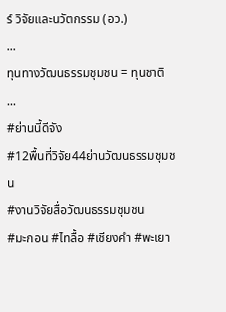ร์ วิจัยและนวัตกรรม (อว.)
...
ทุนทางวัฒนธรรมชุมชน = ทุนชาติ
...
#ย่านนี้ดีจัง
#12พื้นที่วิจัย44ย่านวัฒนธรรมชุมชน
#งานวิจัยสื่อวัฒนธรรมชุมชน
#มะกอน #ไทลื้อ #เชียงคำ #พะเยา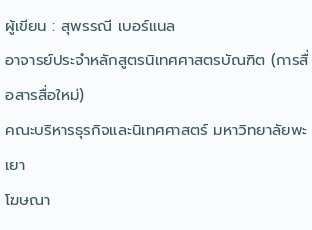ผู้เขียน : สุพรรณี เบอร์แนล
อาจารย์ประจำหลักสูตรนิเทศศาสตรบัณฑิต (การสื่อสารสื่อใหม่)
คณะบริหารธุรกิจและนิเทศศาสตร์ มหาวิทยาลัยพะเยา
โฆษณา